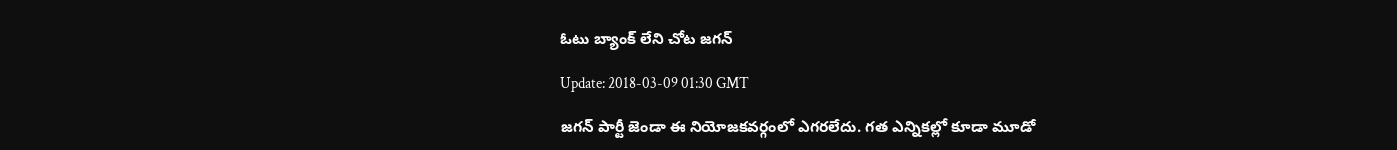ఓటు బ్యాంక్ లేని చోట జగన్

Update: 2018-03-09 01:30 GMT

జగన్ పార్టీ జెండా ఈ నియోజకవర్గంలో ఎగరలేదు. గత ఎన్నికల్లో కూడా మూడో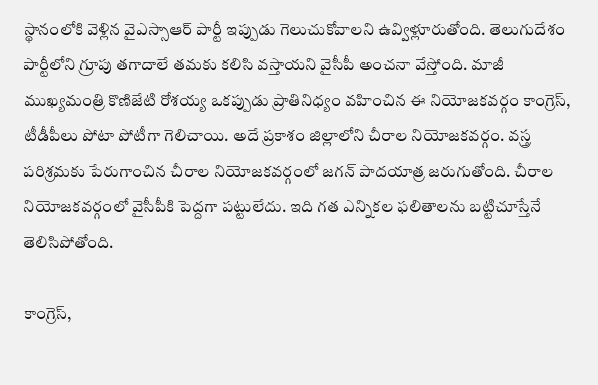స్థానంలోకి వెళ్లిన వైఎస్సాఆర్ పార్టీ ఇప్పుడు గెలుచుకోవాలని ఉవ్విళ్లూరుతోంది. తెలుగుదేశం పార్టీలోని గ్రూపు తగాదాలే తమకు కలిసి వస్తాయని వైసీపీ అంచనా వేస్తోంది. మాజీ ముఖ్యమంత్రి కొణిజేటి రోశయ్య ఒకప్పుడు ప్రాతినిధ్యం వహించిన ఈ నియోజకవర్గం కాంగ్రెస్, టీడీపీలు పోటా పోటీగా గెలిచాయి. అదే ప్రకాశం జిల్లాలోని చీరాల నియోజకవర్గం. వస్త్ర పరిశ్రమకు పేరుగాంచిన చీరాల నియోజకవర్గంలో జగన్ పాదయాత్ర జరుగుతోంది. చీరాల నియోజకవర్గంలో వైసీపీకి పెద్దగా పట్టులేదు. ఇది గత ఎన్నికల ఫలితాలను బట్టిచూస్తేనే తెలిసిపోతోంది.

కాంగ్రెస్,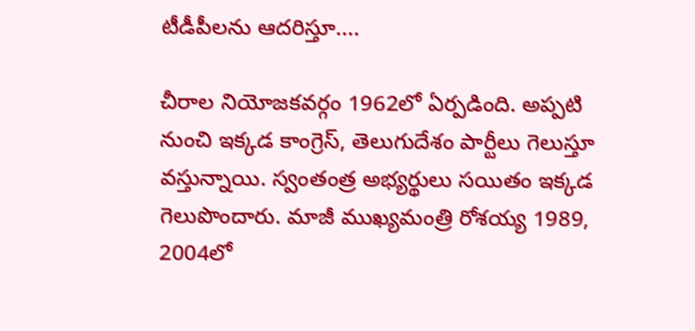టీడీపీలను ఆదరిస్తూ....

చీరాల నియోజకవర్గం 1962లో ఏర్పడింది. అప్పటి నుంచి ఇక్కడ కాంగ్రెస్, తెలుగుదేశం పార్టీలు గెలుస్తూ వస్తున్నాయి. స్వంతంత్ర అభ్యర్థులు సయితం ఇక్కడ గెలుపొందారు. మాజీ ముఖ్యమంత్రి రోశయ్య 1989, 2004లో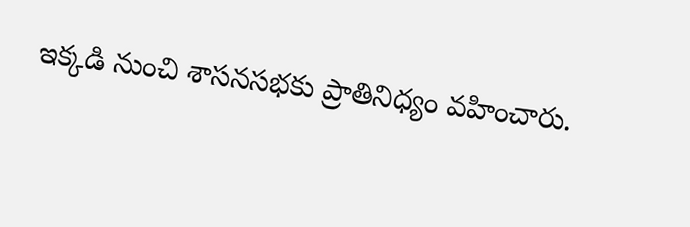ఇక్కడి నుంచి శాసనసభకు ప్రాతినిధ్యం వహించారు.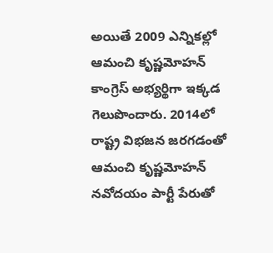అయితే 2009 ఎన్నికల్లో ఆమంచి కృష్ణమోహన్ కాంగ్రెస్ అభ్యర్థిగా ఇక్కడ గెలుపొందారు. 2014లో రాష్ట్ర విభజన జరగడంతో ఆమంచి కృష్ణమోహన్ నవోదయం పార్టీ పేరుతో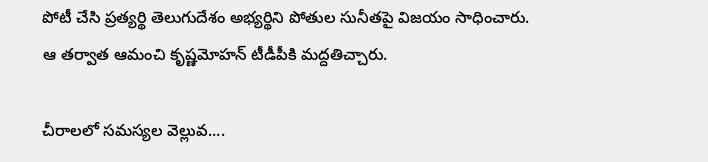పోటీ చేసి ప్రత్యర్థి తెలుగుదేశం అభ్యర్థిని పోతుల సునీతపై విజయం సాధించారు. ఆ తర్వాత ఆమంచి కృష్ణమోహన్ టీడీపీకి మద్దతిచ్చారు.

చీరాలలో సమస్యల వెల్లువ....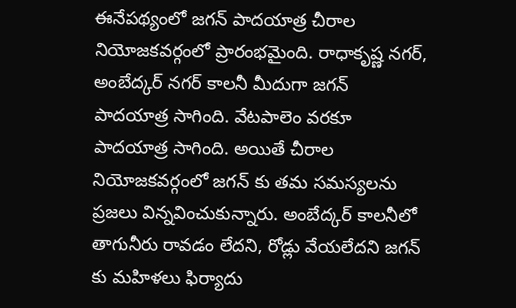ఈనేపథ్యంలో జగన్ పాదయాత్ర చీరాల నియోజకవర్గంలో ప్రారంభమైంది. రాధాకృష్ణ నగర్, అంబేద్కర్ నగర్ కాలనీ మీదుగా జగన్ పాదయాత్ర సాగింది. వేటపాలెం వరకూ పాదయాత్ర సాగింది. అయితే చీరాల నియోజకవర్గంలో జగన్ కు తమ సమస్యలను ప్రజలు విన్నవించుకున్నారు. అంబేద్కర్ కాలనీలో తాగునీరు రావడం లేదని, రోడ్లు వేయలేదని జగన్ కు మహిళలు ఫిర్యాదు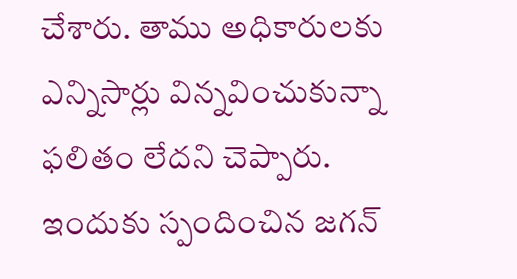చేశారు. తాము అధికారులకు ఎన్నిసార్లు విన్నవించుకున్నా ఫలితం లేదని చెప్పారు. ఇందుకు స్పందించిన జగన్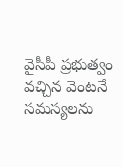వైసీపీ ప్రభుత్వం వచ్చిన వెంటనే సమస్యలను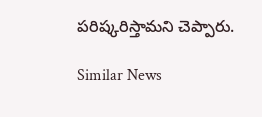పరిష్కరిస్తామని చెప్పారు.

Similar News